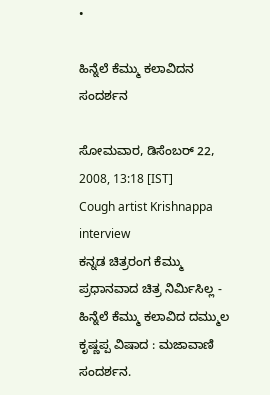•

ಹಿನ್ನೆಲೆ ಕೆಮ್ಮು ಕಲಾವಿದನ ಸಂದರ್ಶನ

ಸೋಮವಾರ, ಡಿಸೆಂಬರ್ 22, 2008, 13:18 [IST]
Cough artist Krishnappa interview
ಕನ್ನಡ ಚಿತ್ರರಂಗ ಕೆಮ್ಮು ಪ್ರಧಾನವಾದ ಚಿತ್ರ ನಿರ್ಮಿಸಿಲ್ಲ - ಹಿನ್ನೆಲೆ ಕೆಮ್ಮು ಕಲಾವಿದ ದಮ್ಮುಲ ಕೃಷ್ಣಪ್ಪ ವಿಷಾದ : ಮಜಾವಾಣಿ ಸಂದರ್ಶನ.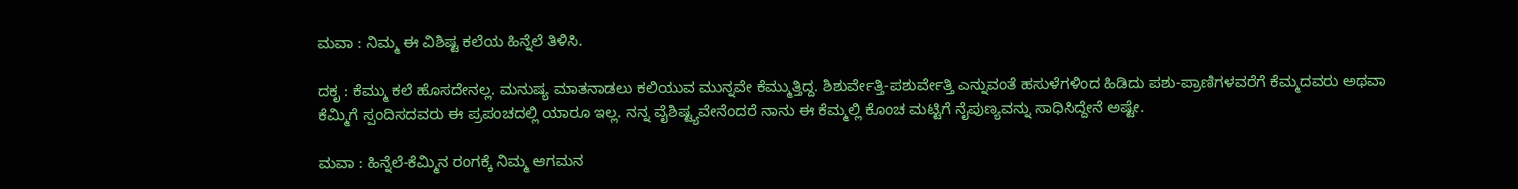ಮವಾ : ನಿಮ್ಮ ಈ ವಿಶಿಷ್ಟ ಕಲೆಯ ಹಿನ್ನೆಲೆ ತಿಳಿಸಿ.

ದಕೃ : ಕೆಮ್ಮು ಕಲೆ ಹೊಸದೇನಲ್ಲ. ಮನುಷ್ಯ ಮಾತನಾಡಲು ಕಲಿಯುವ ಮುನ್ನವೇ ಕೆಮ್ಮುತ್ತಿದ್ದ. ಶಿಶುರ್ವೇತ್ತಿ-ಪಶುರ್ವೇತ್ತಿ ಎನ್ನುವಂತೆ ಹಸುಳೆಗಳಿಂದ ಹಿಡಿದು ಪಶು-ಪ್ರಾಣಿಗಳವರೆಗೆ ಕೆಮ್ಮದವರು ಅಥವಾ ಕೆಮ್ಮಿಗೆ ಸ್ಪಂದಿಸದವರು ಈ ಪ್ರಪಂಚದಲ್ಲಿ ಯಾರೂ ಇಲ್ಲ. ನನ್ನ ವೈಶಿಷ್ಟ್ಯವೇನೆಂದರೆ ನಾನು ಈ ಕೆಮ್ಮಲ್ಲಿ ಕೊಂಚ ಮಟ್ಟಿಗೆ ನೈಪುಣ್ಯವನ್ನು ಸಾಧಿಸಿದ್ದೇನೆ ಅಷ್ಟೇ.

ಮವಾ : ಹಿನ್ನೆಲೆ-ಕೆಮ್ಮಿನ ರಂಗಕ್ಕೆ ನಿಮ್ಮ ಆಗಮನ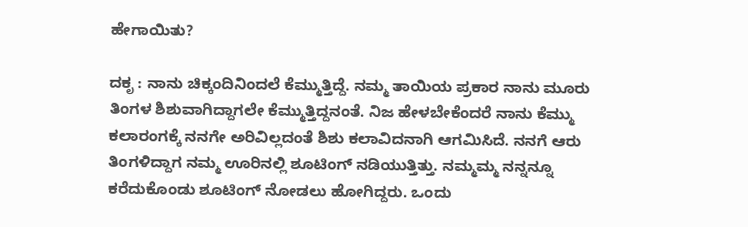ಹೇಗಾಯಿತು?

ದಕೃ : ನಾನು ಚಿಕ್ಕಂದಿನಿಂದಲೆ ಕೆಮ್ಮುತ್ತಿದ್ದೆ. ನಮ್ಮ ತಾಯಿಯ ಪ್ರಕಾರ ನಾನು ಮೂರು ತಿಂಗಳ ಶಿಶುವಾಗಿದ್ದಾಗಲೇ ಕೆಮ್ಮುತ್ತಿದ್ದನಂತೆ. ನಿಜ ಹೇಳಬೇಕೆಂದರೆ ನಾನು ಕೆಮ್ಮು ಕಲಾರಂಗಕ್ಕೆ ನನಗೇ ಅರಿವಿಲ್ಲದಂತೆ ಶಿಶು ಕಲಾವಿದನಾಗಿ ಆಗಮಿಸಿದೆ. ನನಗೆ ಆರು ತಿಂಗಳಿದ್ದಾಗ ನಮ್ಮ ಊರಿನಲ್ಲಿ ಶೂಟಿಂಗ್ ನಡಿಯುತ್ತಿತ್ತು. ನಮ್ಮಮ್ಮ ನನ್ನನ್ನೂ ಕರೆದುಕೊಂಡು ಶೂಟಿಂಗ್ ನೋಡಲು ಹೋಗಿದ್ದರು. ಒಂದು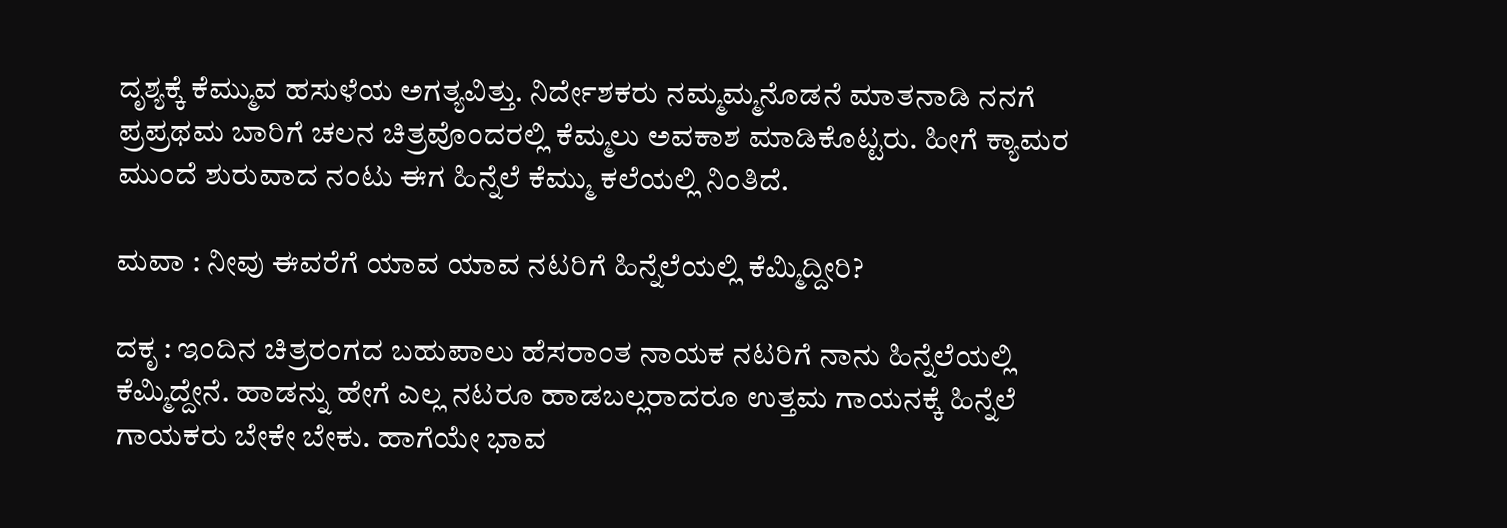ದೃಶ್ಯಕ್ಕೆ ಕೆಮ್ಮುವ ಹಸುಳೆಯ ಅಗತ್ಯವಿತ್ತು. ನಿರ್ದೇಶಕರು ನಮ್ಮಮ್ಮನೊಡನೆ ಮಾತನಾಡಿ ನನಗೆ ಪ್ರಪ್ರಥಮ ಬಾರಿಗೆ ಚಲನ ಚಿತ್ರವೊಂದರಲ್ಲಿ ಕೆಮ್ಮಲು ಅವಕಾಶ ಮಾಡಿಕೊಟ್ಟರು. ಹೀಗೆ ಕ್ಯಾಮರ ಮುಂದೆ ಶುರುವಾದ ನಂಟು ಈಗ ಹಿನ್ನೆಲೆ ಕೆಮ್ಮು ಕಲೆಯಲ್ಲಿ ನಿಂತಿದೆ.

ಮವಾ : ನೀವು ಈವರೆಗೆ ಯಾವ ಯಾವ ನಟರಿಗೆ ಹಿನ್ನೆಲೆಯಲ್ಲಿ ಕೆಮ್ಮಿದ್ದೀರಿ?

ದಕೃ : ಇಂದಿನ ಚಿತ್ರರಂಗದ ಬಹುಪಾಲು ಹೆಸರಾಂತ ನಾಯಕ ನಟರಿಗೆ ನಾನು ಹಿನ್ನೆಲೆಯಲ್ಲಿ ಕೆಮ್ಮಿದ್ದೇನೆ. ಹಾಡನ್ನು ಹೇಗೆ ಎಲ್ಲ ನಟರೂ ಹಾಡಬಲ್ಲರಾದರೂ ಉತ್ತಮ ಗಾಯನಕ್ಕೆ ಹಿನ್ನೆಲೆ ಗಾಯಕರು ಬೇಕೇ ಬೇಕು. ಹಾಗೆಯೇ ಭಾವ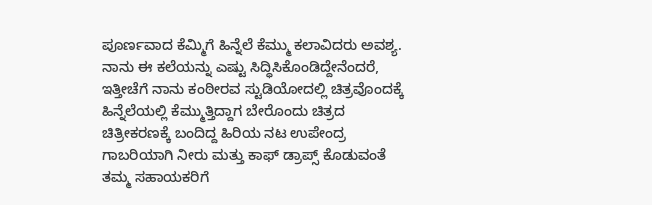ಪೂರ್ಣವಾದ ಕೆಮ್ಮಿಗೆ ಹಿನ್ನೆಲೆ ಕೆಮ್ಮು ಕಲಾವಿದರು ಅವಶ್ಯ. ನಾನು ಈ ಕಲೆಯನ್ನು ಎಷ್ಟು ಸಿದ್ಧಿಸಿಕೊಂಡಿದ್ದೇನೆಂದರೆ, ಇತ್ತೀಚೆಗೆ ನಾನು ಕಂಠೀರವ ಸ್ಟುಡಿಯೋದಲ್ಲಿ ಚಿತ್ರವೊಂದಕ್ಕೆ ಹಿನ್ನೆಲೆಯಲ್ಲಿ ಕೆಮ್ಮುತ್ತಿದ್ದಾಗ ಬೇರೊಂದು ಚಿತ್ರದ ಚಿತ್ರೀಕರಣಕ್ಕೆ ಬಂದಿದ್ದ ಹಿರಿಯ ನಟ ಉಪೇಂದ್ರ ಗಾಬರಿಯಾಗಿ ನೀರು ಮತ್ತು ಕಾಫ್ ಡ್ರಾಪ್ಸ್ ಕೊಡುವಂತೆ ತಮ್ಮ ಸಹಾಯಕರಿಗೆ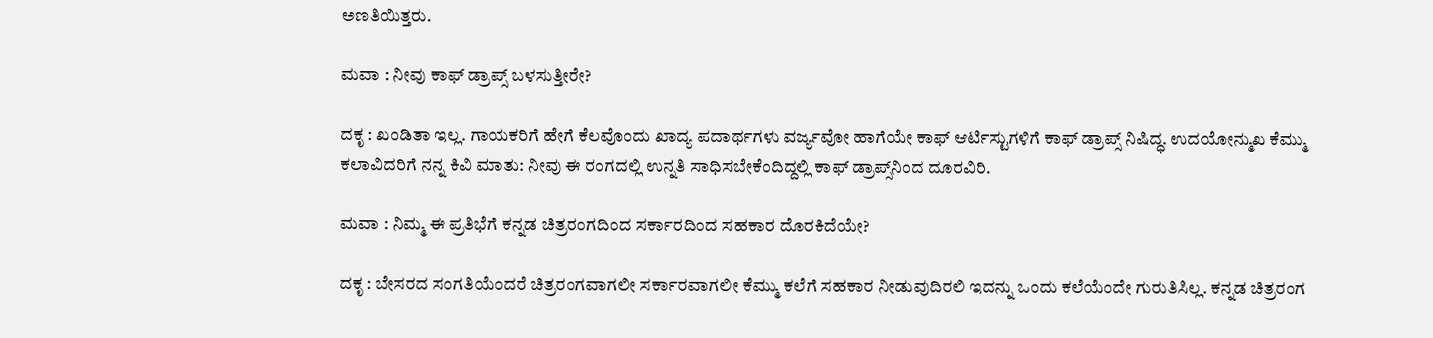ಅಣತಿಯಿತ್ತರು.

ಮವಾ : ನೀವು ಕಾಫ್ ಡ್ರಾಪ್ಸ್ ಬಳಸುತ್ತೀರೇ?

ದಕೃ : ಖಂಡಿತಾ ಇಲ್ಲ. ಗಾಯಕರಿಗೆ ಹೇಗೆ ಕೆಲವೊಂದು ಖಾದ್ಯ ಪದಾರ್ಥಗಳು ವರ್ಜ್ಯವೋ ಹಾಗೆಯೇ ಕಾಫ್ ಆರ್ಟಿಸ್ಟುಗಳಿಗೆ ಕಾಫ್ ಡ್ರಾಪ್ಸ್ ನಿಷಿದ್ಧ. ಉದಯೋನ್ಮುಖ ಕೆಮ್ಮು ಕಲಾವಿದರಿಗೆ ನನ್ನ ಕಿವಿ ಮಾತು: ನೀವು ಈ ರಂಗದಲ್ಲಿ ಉನ್ನತಿ ಸಾಧಿಸಬೇಕೆಂದಿದ್ದಲ್ಲಿ ಕಾಫ್ ಡ್ರಾಪ್ಸ್‌ನಿಂದ ದೂರವಿರಿ.

ಮವಾ : ನಿಮ್ಮ ಈ ಪ್ರತಿಭೆಗೆ ಕನ್ನಡ ಚಿತ್ರರಂಗದಿಂದ ಸರ್ಕಾರದಿಂದ ಸಹಕಾರ ದೊರಕಿದೆಯೇ?

ದಕೃ : ಬೇಸರದ ಸಂಗತಿಯೆಂದರೆ ಚಿತ್ರರಂಗವಾಗಲೀ ಸರ್ಕಾರವಾಗಲೀ ಕೆಮ್ಮು ಕಲೆಗೆ ಸಹಕಾರ ನೀಡುವುದಿರಲಿ ಇದನ್ನು ಒಂದು ಕಲೆಯೆಂದೇ ಗುರುತಿಸಿಲ್ಲ. ಕನ್ನಡ ಚಿತ್ರರಂಗ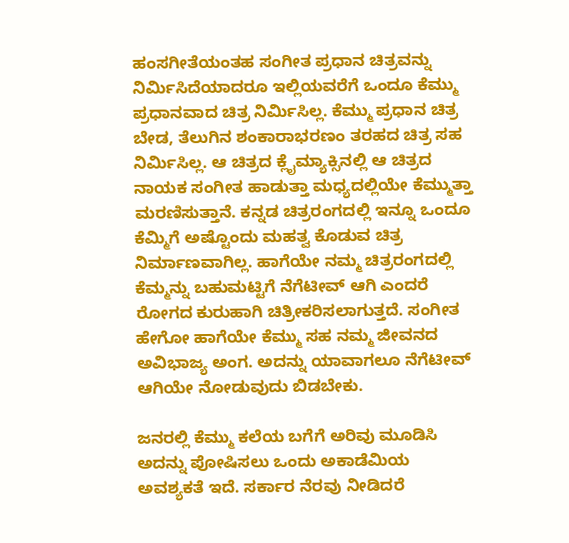ಹಂಸಗೀತೆಯಂತಹ ಸಂಗೀತ ಪ್ರಧಾನ ಚಿತ್ರವನ್ನು ನಿರ್ಮಿಸಿದೆಯಾದರೂ ಇಲ್ಲಿಯವರೆಗೆ ಒಂದೂ ಕೆಮ್ಮು ಪ್ರಧಾನವಾದ ಚಿತ್ರ ನಿರ್ಮಿಸಿಲ್ಲ. ಕೆಮ್ಮು ಪ್ರಧಾನ ಚಿತ್ರ ಬೇಡ, ತೆಲುಗಿನ ಶಂಕಾರಾಭರಣಂ ತರಹದ ಚಿತ್ರ ಸಹ ನಿರ್ಮಿಸಿಲ್ಲ. ಆ ಚಿತ್ರದ ಕ್ಲೈಮ್ಯಾಕ್ಸಿನಲ್ಲಿ ಆ ಚಿತ್ರದ ನಾಯಕ ಸಂಗೀತ ಹಾಡುತ್ತಾ ಮಧ್ಯದಲ್ಲಿಯೇ ಕೆಮ್ಮುತ್ತಾ ಮರಣಿಸುತ್ತಾನೆ. ಕನ್ನಡ ಚಿತ್ರರಂಗದಲ್ಲಿ ಇನ್ನೂ ಒಂದೂ ಕೆಮ್ಮಿಗೆ ಅಷ್ಟೊಂದು ಮಹತ್ವ ಕೊಡುವ ಚಿತ್ರ ನಿರ್ಮಾಣವಾಗಿಲ್ಲ. ಹಾಗೆಯೇ ನಮ್ಮ ಚಿತ್ರರಂಗದಲ್ಲಿ ಕೆಮ್ಮನ್ನು ಬಹುಮಟ್ಟಿಗೆ ನೆಗೆಟೀವ್ ಆಗಿ ಎಂದರೆ ರೋಗದ ಕುರುಹಾಗಿ ಚಿತ್ರೀಕರಿಸಲಾಗುತ್ತದೆ. ಸಂಗೀತ ಹೇಗೋ ಹಾಗೆಯೇ ಕೆಮ್ಮು ಸಹ ನಮ್ಮ ಜೀವನದ ಅವಿಭಾಜ್ಯ ಅಂಗ. ಅದನ್ನು ಯಾವಾಗಲೂ ನೆಗೆಟೀವ್ ಆಗಿಯೇ ನೋಡುವುದು ಬಿಡಬೇಕು.

ಜನರಲ್ಲಿ ಕೆಮ್ಮು ಕಲೆಯ ಬಗೆಗೆ ಅರಿವು ಮೂಡಿಸಿ ಅದನ್ನು ಪೋಷಿಸಲು ಒಂದು ಅಕಾಡೆಮಿಯ ಅವಶ್ಯಕತೆ ಇದೆ. ಸರ್ಕಾರ ನೆರವು ನೀಡಿದರೆ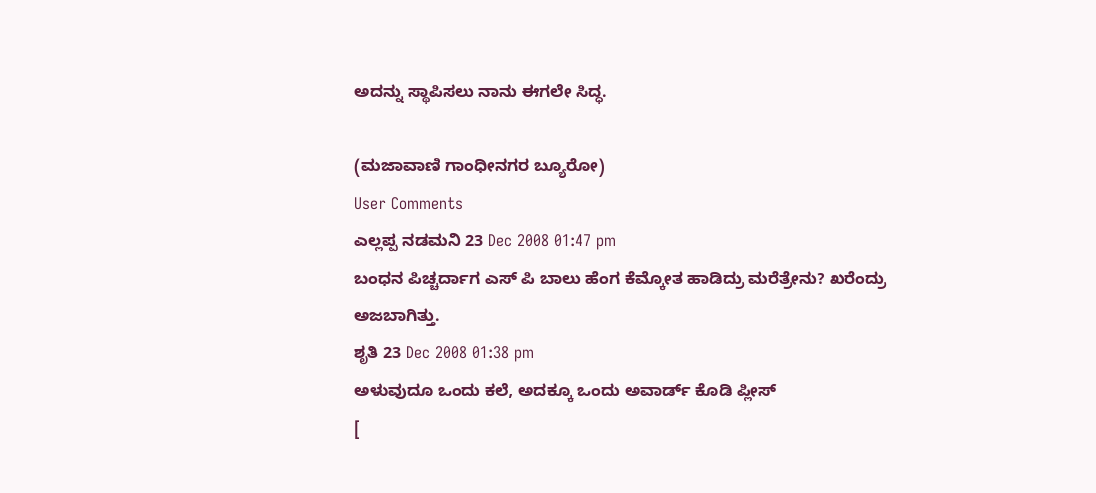ಅದನ್ನು ಸ್ಥಾಪಿಸಲು ನಾನು ಈಗಲೇ ಸಿದ್ಧ.

(ಮಜಾವಾಣಿ ಗಾಂಧೀನಗರ ಬ್ಯೂರೋ)
User Comments
ಎಲ್ಲಪ್ಪ ನಡಮನಿ 23 Dec 2008 01:47 pm
ಬಂಧನ ಪಿಚ್ಚರ್ದಾಗ ಎಸ್ ಪಿ ಬಾಲು ಹೆಂಗ ಕೆಮ್ಕೋತ ಹಾಡಿದ್ರು ಮರೆತ್ರೇನು? ಖರೆಂದ್ರು ಅಜಬಾಗಿತ್ತು.
ಶೃತಿ 23 Dec 2008 01:38 pm
ಅಳುವುದೂ ಒಂದು ಕಲೆ, ಅದಕ್ಕೂ ಒಂದು ಅವಾರ್ಡ್ ಕೊಡಿ ಪ್ಲೀಸ್
[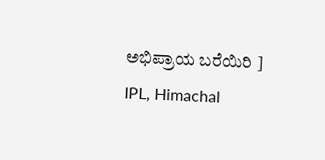ಅಭಿಪ್ರಾಯ ಬರೆಯಿರಿ ]
IPL, Himachal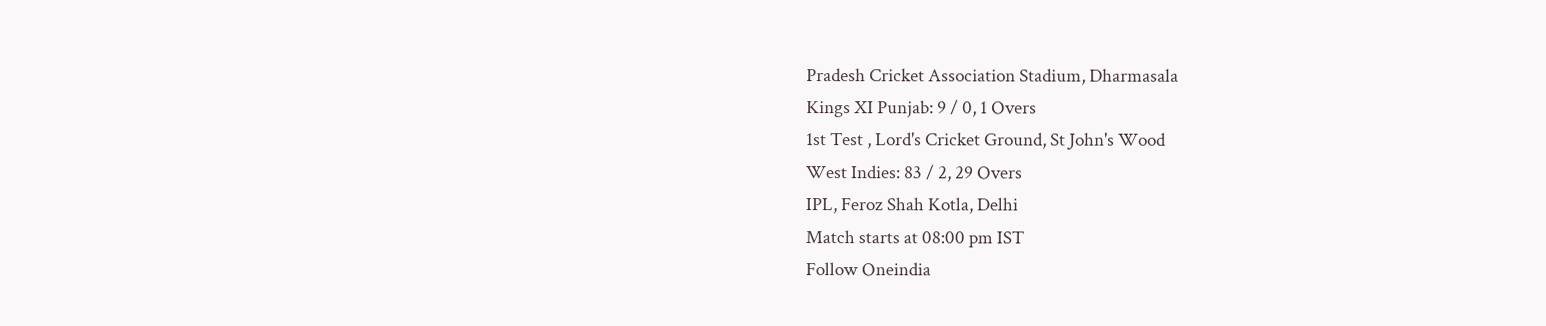Pradesh Cricket Association Stadium, Dharmasala
Kings XI Punjab: 9 / 0, 1 Overs
1st Test , Lord's Cricket Ground, St John's Wood
West Indies: 83 / 2, 29 Overs
IPL, Feroz Shah Kotla, Delhi
Match starts at 08:00 pm IST
Follow Oneindia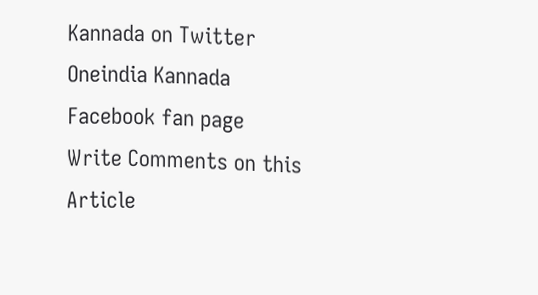Kannada on Twitter
Oneindia Kannada Facebook fan page
Write Comments on this Article